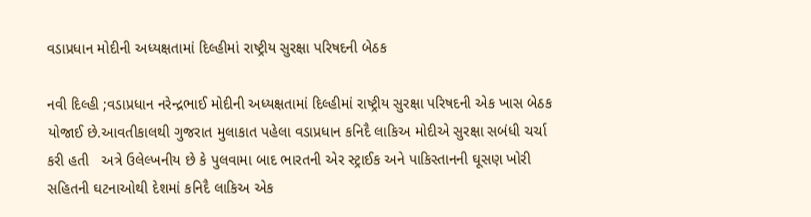વડાપ્રધાન મોદીની અધ્યક્ષતામાં દિલ્હીમાં રાષ્ટ્રીય સુરક્ષા પરિષદની બેઠક

નવી દિલ્હી ;વડાપ્રધાન નરેન્દ્રભાઈ મોદીની અધ્યક્ષતામાં દિલ્હીમાં રાષ્ટ્રીય સુરક્ષા પરિષદની એક ખાસ બેઠક યોજાઈ છે.આવતીકાલથી ગુજરાત મુલાકાત પહેલા વડાપ્રધાન કનિદૈ લાકિઅ મોદીએ સુરક્ષા સબંધી ચર્ચા કરી હતી   અત્રે ઉલેલ્ખનીય છે કે પુલવામા બાદ ભારતની એર સ્ટ્રાઈક અને પાકિસ્તાનની ઘૂસણ ખોરી સહિતની ઘટનાઓથી દેશમાં કનિદૈ લાકિઅ એક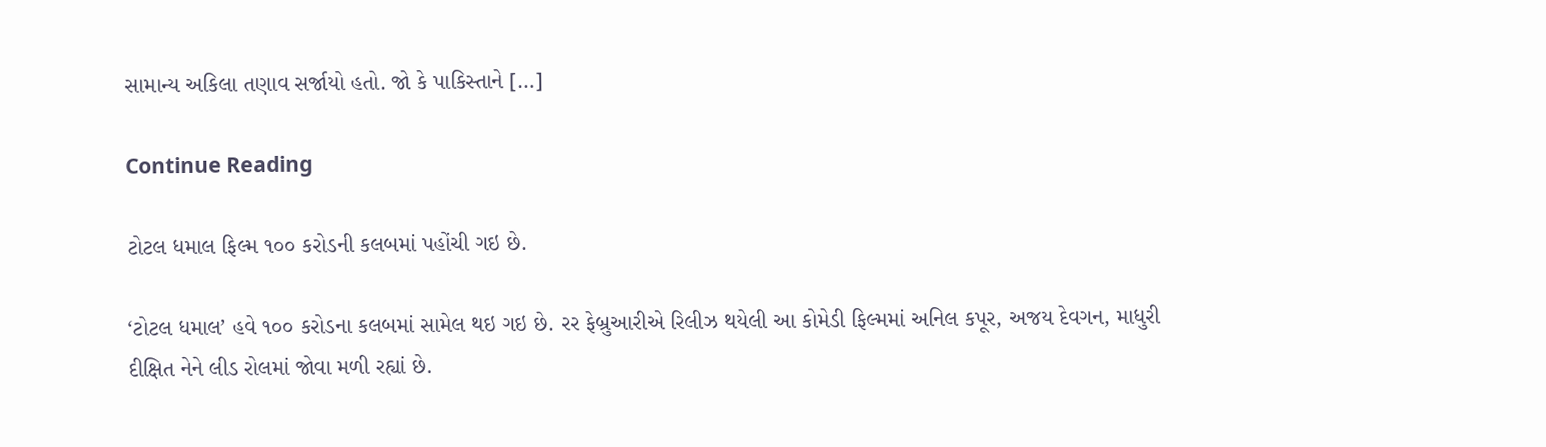સામાન્ય અકિલા તણાવ સર્જાયો હતો. જો કે પાકિસ્તાને […]

Continue Reading

ટોટલ ધમાલ ફિલ્મ ૧૦૦ કરોડની કલબમાં પહોંચી ગઇ છે.

‘ટોટલ ધમાલ’ હવે ૧૦૦ કરોડના કલબમાં સામેલ થઇ ગઇ છે. રર ફેબ્રુઆરીએ રિલીઝ થયેલી આ કોમેડી ફિલ્મમાં અનિલ કપૂર, અજય દેવગન, માધુરી દીક્ષિત નેને લીડ રોલમાં જોવા મળી રહ્યાં છે.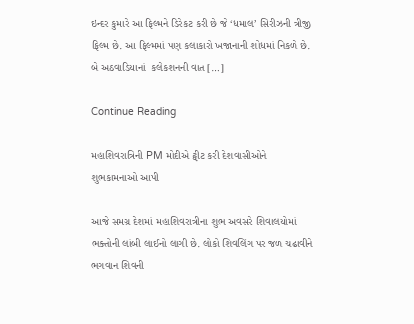ઇન્દર કુમારે આ ફિલ્મને ડિરેકટ કરી છે જે ‘ધમાલ’ સિરીઝની ત્રીજી ફિલ્મ છે. આ ફિલ્મમાં પણ કલાકારો ખજાનાની શોધમાં નિકળે છે. બે અઠવાડિયાનાં  કલેકશનની વાત […]

Continue Reading

મહાશિવરાત્રિની PM મોદીએ ટ્વીટ કરી દેશવાસીઓને શુભકામનાઓ આપી

આજે સમગ્ર દેશમાં મહાશિવરાત્રીના શુભ અવસરે શિવાલયોમાં ભક્તોની લાંબી લાઈનો લાગી છે. લોકો શિવલિંગ પર જળ ચઢાવીને ભગવાન શિવની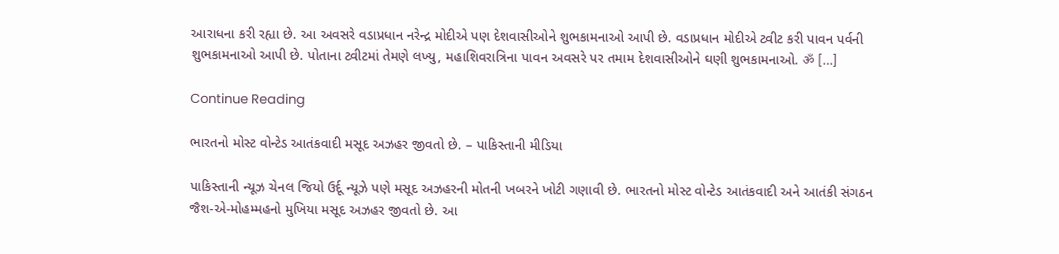આરાધના કરી રહ્યા છે. આ અવસરે વડાપ્રધાન નરેન્દ્ર મોદીએ પણ દેશવાસીઓને શુભકામનાઓ આપી છે. વડાપ્રધાન મોદીએ ટ્વીટ કરી પાવન પર્વની શુભકામનાઓ આપી છે. પોતાના ટ્વીટમાં તેમણે લખ્યુ, મહાશિવરાત્રિના પાવન અવસરે પર તમામ દેશવાસીઓને ઘણી શુભકામનાઓ. ॐ […]

Continue Reading

ભારતનો મોસ્ટ વોન્ટેડ આતંકવાદી મસૂદ અઝહર જીવતો છે. – પાકિસ્તાની મીડિયા

પાકિસ્તાની ન્યૂઝ ચેનલ જિયો ઉર્દૂ ન્યૂઝે પણે મસૂદ અઝહરની મોતની ખબરને ખોટી ગણાવી છે. ભારતનો મોસ્ટ વોન્ટેડ આતંકવાદી અને આતંકી સંગઠન જૈશ-એ-મોહમ્મહનો મુખિયા મસૂદ અઝહર જીવતો છે. આ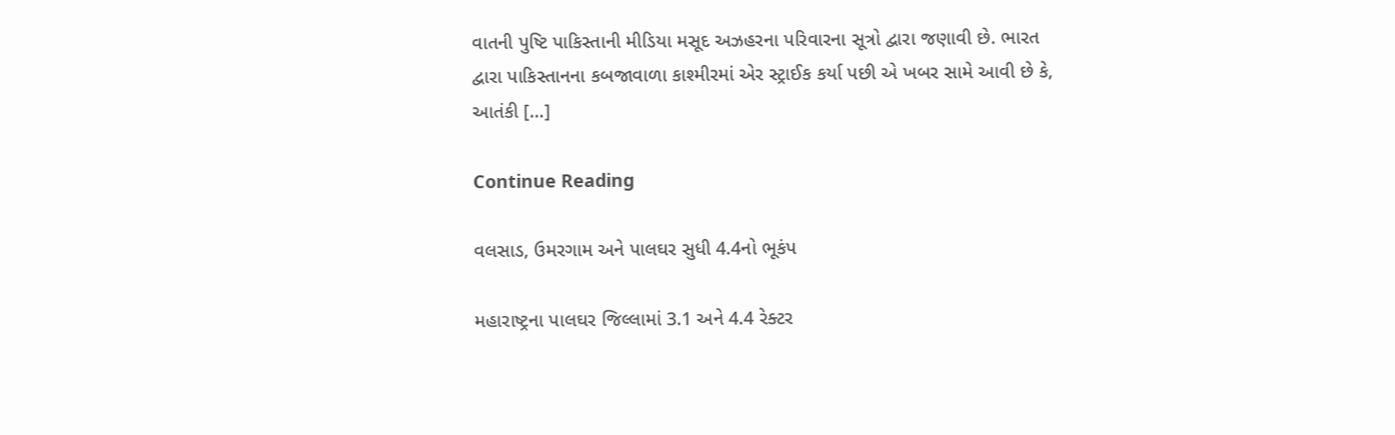વાતની પુષ્ટિ પાકિસ્તાની મીડિયા મસૂદ અઝહરના પરિવારના સૂત્રો દ્વારા જણાવી છે. ભારત દ્વારા પાકિસ્તાનના કબજાવાળા કાશ્મીરમાં એર સ્ટ્રાઈક કર્યા પછી એ ખબર સામે આવી છે કે, આતંકી […]

Continue Reading

વલસાડ, ઉમરગામ અને પાલઘર સુધી 4.4નો ભૂકંપ

મહારાષ્ટ્રના પાલઘર જિલ્લામાં 3.1 અને 4.4 રેક્ટર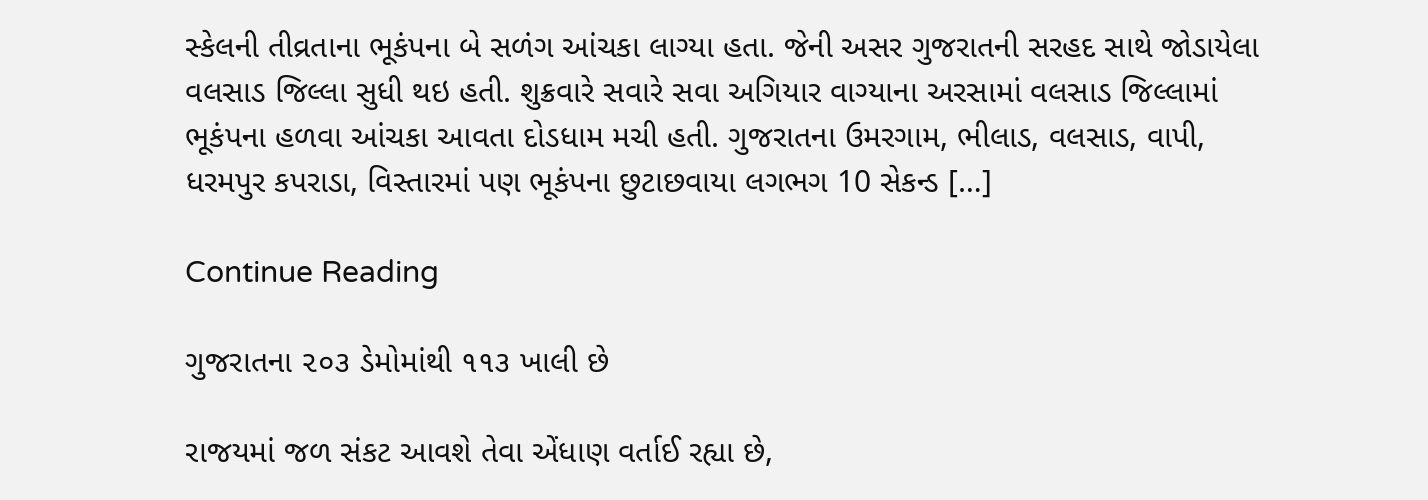સ્કેલની તીવ્રતાના ભૂકંપના બે સળંગ આંચકા લાગ્યા હતા. જેની અસર ગુજરાતની સરહદ સાથે જોડાયેલા વલસાડ જિલ્લા સુધી થઇ હતી. શુક્રવારે સવારે સવા અગિયાર વાગ્યાના અરસામાં વલસાડ જિલ્લામાં ભૂકંપના હળવા આંચકા આવતા દોડધામ મચી હતી. ગુજરાતના ઉમરગામ, ભીલાડ, વલસાડ, વાપી, ધરમપુર કપરાડા, વિસ્તારમાં પણ ભૂકંપના છુટાછવાયા લગભગ 10 સેકન્ડ […]

Continue Reading

ગુજરાતના ૨૦૩ ડેમોમાંથી ૧૧૩ ખાલી છે

રાજયમાં જળ સંકટ આવશે તેવા એંધાણ વર્તાઈ રહ્યા છે,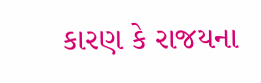કારણ કે રાજયના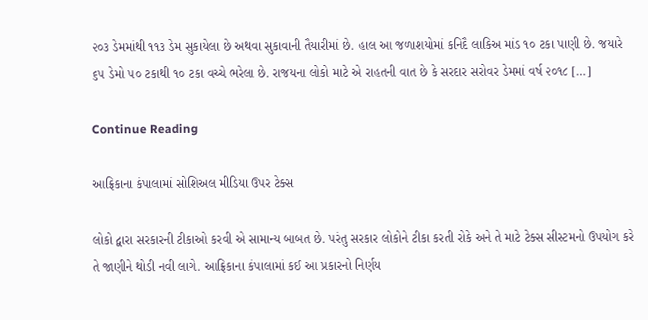૨૦૩ ડેમમાંથી ૧૧૩ ડેમ સુકાયેલા છે અથવા સુકાવાની તૈયારીમાં છે. હાલ આ જળાશયોમાં કનિદૈ લાકિઅ માંડ ૧૦ ટકા પાણી છે. જયારે ૬૫ ડેમો ૫૦ ટકાથી ૧૦ ટકા વચ્ચે ભરેલા છે. રાજયના લોકો માટે એ રાહતની વાત છે કે સરદાર સરોવર ડેમમાં વર્ષ ૨૦૧૮ […]

Continue Reading

આફ્રિકાના કંપાલામાં સોશિઅલ મીડિયા ઉપર ટેક્સ

લોકો દ્વારા સરકારની ટીકાઓ કરવી એ સામાન્ય બાબત છે. પરંતુ સરકાર લોકોને ટીકા કરતી રોકે અને તે માટે ટેક્સ સીસ્ટમનો ઉપયોગ કરે તે જાણીને થોડી નવી લાગે. આફ્રિકાના કંપાલામાં કઈ આ પ્રકારનો નિર્ણય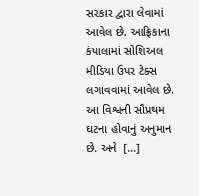સરકાર દ્વારા લેવામાં આવેલ છે. આફ્રિકાના કંપાલામાં સોશિઅલ મીડિયા ઉપર ટેક્સ લગાવવામાં આવેલ છે. આ વિશ્વની સૌપ્રથમ ઘટના હોવાનું અનુમાન છે. અને  […]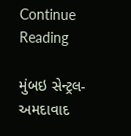Continue Reading

મુંબઇ સેન્ટ્રલ-અમદાવાદ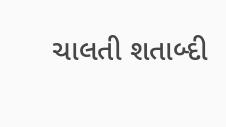ચાલતી શતાબ્દી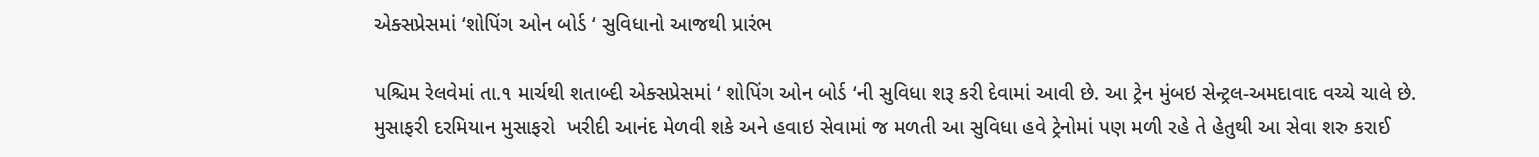એક્સપ્રેસમાં ‘શોપિંગ ઓન બોર્ડ ‘ સુવિધાનો આજથી પ્રારંભ

પશ્ચિમ રેલવેમાં તા.૧ માર્ચથી શતાબ્દી એક્સપ્રેસમાં ‘ શોપિંગ ઓન બોર્ડ ‘ની સુવિધા શરૂ કરી દેવામાં આવી છે. આ ટ્રેન મુંબઇ સેન્ટ્રલ-અમદાવાદ વચ્ચે ચાલે છે. મુસાફરી દરમિયાન મુસાફરો  ખરીદી આનંદ મેળવી શકે અને હવાઇ સેવામાં જ મળતી આ સુવિધા હવે ટ્રેનોમાં પણ મળી રહે તે હેતુથી આ સેવા શરુ કરાઈ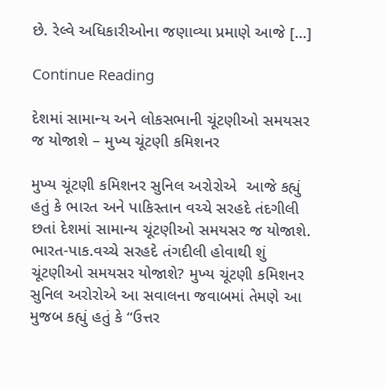છે. રેલ્વે અધિકારીઓના જણાવ્યા પ્રમાણે આજે […]

Continue Reading

દેશમાં સામાન્ય અને લોકસભાની ચૂંટણીઓ સમયસર જ યોજાશે – મુખ્ય ચૂંટણી કમિશનર

મુખ્ય ચૂંટણી કમિશનર સુનિલ અરોરોએ  આજે કહ્યું હતું કે ભારત અને પાકિસ્તાન વચ્ચે સરહદે તંદગીલી છતાં દેશમાં સામાન્ય ચૂંટણીઓ સમયસર જ યોજાશે. ભારત-પાક.વચ્ચે સરહદે તંગદીલી હોવાથી શું ચૂંટણીઓ સમયસર યોજાશે? મુખ્ય ચૂંટણી કમિશનર સુનિલ અરોરોએ આ સવાલના જવાબમાં તેમણે આ મુજબ કહ્યું હતું કે “ઉત્તર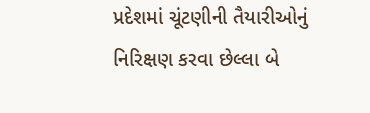પ્રદેશમાં ચૂંટણીની તૈયારીઓનું  નિરિક્ષણ કરવા છેલ્લા બે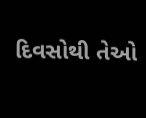દિવસોથી તેઓ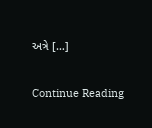અત્રે […]

Continue Reading